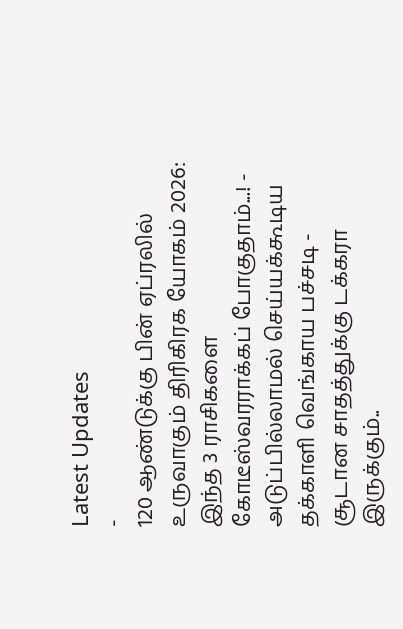Latest Updates
-
120 ஆண்டுக்கு பின் ஏப்ரலில் உருவாகும் திரிகிரக யோகம் 2026: இந்த 3 ராசிகளை கோடீஸ்வரராக்கப் போகுதாம்...! -
அடுப்பில்லாமல் செய்யக்கூடிய தக்காளி வெங்காய பச்சடி - சூடான சாதத்துக்கு டக்கரா இருக்கும்..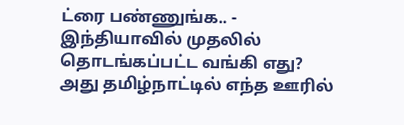ட்ரை பண்ணுங்க.. -
இந்தியாவில் முதலில் தொடங்கப்பட்ட வங்கி எது? அது தமிழ்நாட்டில் எந்த ஊரில்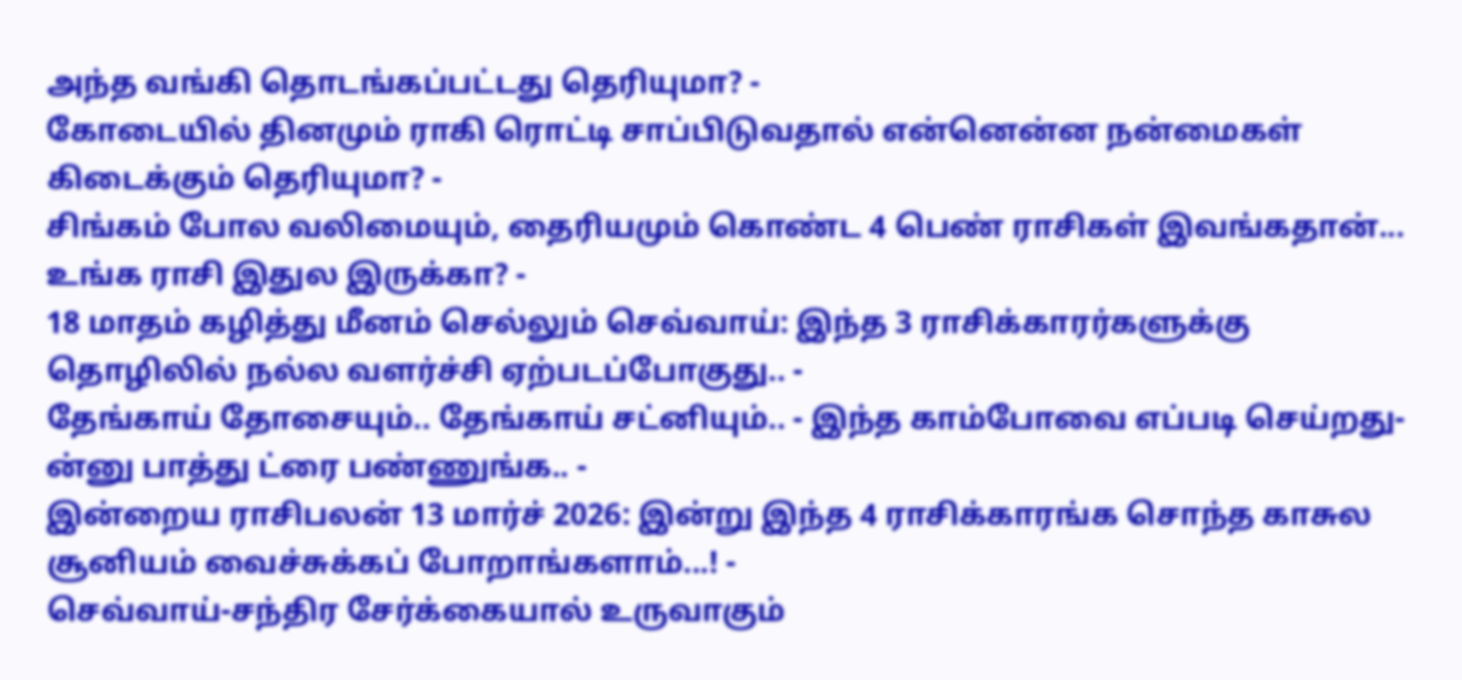அந்த வங்கி தொடங்கப்பட்டது தெரியுமா? -
கோடையில் தினமும் ராகி ரொட்டி சாப்பிடுவதால் என்னென்ன நன்மைகள் கிடைக்கும் தெரியுமா? -
சிங்கம் போல வலிமையும், தைரியமும் கொண்ட 4 பெண் ராசிகள் இவங்கதான்... உங்க ராசி இதுல இருக்கா? -
18 மாதம் கழித்து மீனம் செல்லும் செவ்வாய்: இந்த 3 ராசிக்காரர்களுக்கு தொழிலில் நல்ல வளர்ச்சி ஏற்படப்போகுது.. -
தேங்காய் தோசையும்.. தேங்காய் சட்னியும்.. - இந்த காம்போவை எப்படி செய்றது-ன்னு பாத்து ட்ரை பண்ணுங்க.. -
இன்றைய ராசிபலன் 13 மார்ச் 2026: இன்று இந்த 4 ராசிக்காரங்க சொந்த காசுல சூனியம் வைச்சுக்கப் போறாங்களாம்...! -
செவ்வாய்-சந்திர சேர்க்கையால் உருவாகும்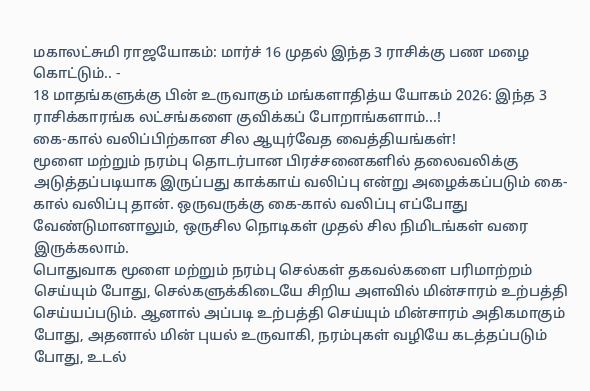மகாலட்சுமி ராஜயோகம்: மார்ச் 16 முதல் இந்த 3 ராசிக்கு பண மழை கொட்டும்.. -
18 மாதங்களுக்கு பின் உருவாகும் மங்களாதித்ய யோகம் 2026: இந்த 3 ராசிக்காரங்க லட்சங்களை குவிக்கப் போறாங்களாம்...!
கை-கால் வலிப்பிற்கான சில ஆயுர்வேத வைத்தியங்கள்!
மூளை மற்றும் நரம்பு தொடர்பான பிரச்சனைகளில் தலைவலிக்கு அடுத்தப்படியாக இருப்பது காக்காய் வலிப்பு என்று அழைக்கப்படும் கை-கால் வலிப்பு தான். ஒருவருக்கு கை-கால் வலிப்பு எப்போது வேண்டுமானாலும், ஒருசில நொடிகள் முதல் சில நிமிடங்கள் வரை இருக்கலாம்.
பொதுவாக மூளை மற்றும் நரம்பு செல்கள் தகவல்களை பரிமாற்றம் செய்யும் போது, செல்களுக்கிடையே சிறிய அளவில் மின்சாரம் உற்பத்தி செய்யப்படும். ஆனால் அப்படி உற்பத்தி செய்யும் மின்சாரம் அதிகமாகும் போது, அதனால் மின் புயல் உருவாகி, நரம்புகள் வழியே கடத்தப்படும் போது, உடல்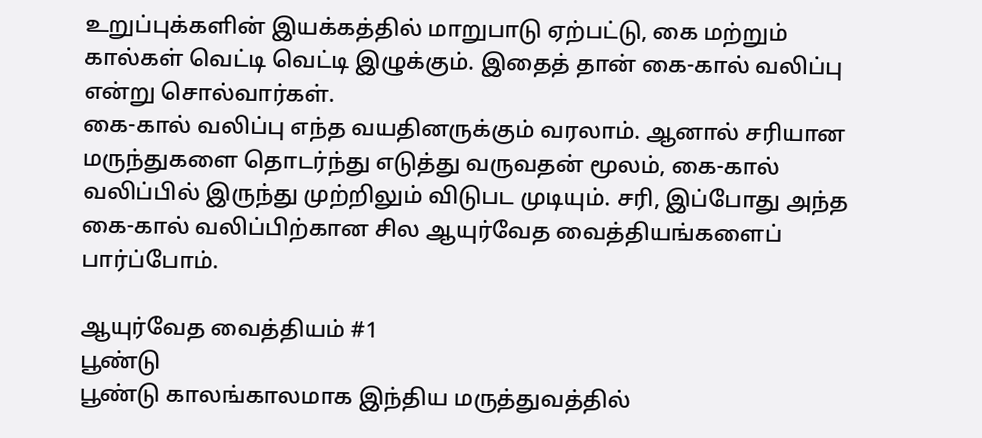உறுப்புக்களின் இயக்கத்தில் மாறுபாடு ஏற்பட்டு, கை மற்றும் கால்கள் வெட்டி வெட்டி இழுக்கும். இதைத் தான் கை-கால் வலிப்பு என்று சொல்வார்கள்.
கை-கால் வலிப்பு எந்த வயதினருக்கும் வரலாம். ஆனால் சரியான மருந்துகளை தொடர்ந்து எடுத்து வருவதன் மூலம், கை-கால் வலிப்பில் இருந்து முற்றிலும் விடுபட முடியும். சரி, இப்போது அந்த கை-கால் வலிப்பிற்கான சில ஆயுர்வேத வைத்தியங்களைப் பார்ப்போம்.

ஆயுர்வேத வைத்தியம் #1
பூண்டு
பூண்டு காலங்காலமாக இந்திய மருத்துவத்தில்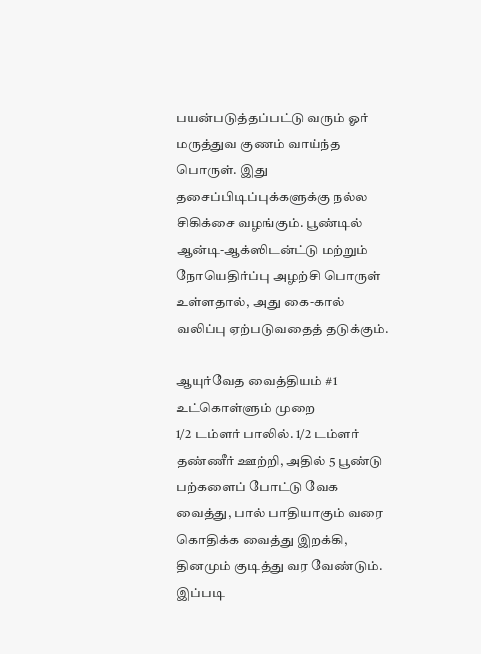பயன்படுத்தப்பட்டு வரும் ஓர் மருத்துவ குணம் வாய்ந்த பொருள். இது தசைப்பிடிப்புக்களுக்கு நல்ல சிகிக்சை வழங்கும். பூண்டில் ஆன்டி-ஆக்ஸிடன்ட்டு மற்றும் நோயெதிர்ப்பு அழற்சி பொருள் உள்ளதால், அது கை-கால் வலிப்பு ஏற்படுவதைத் தடுக்கும்.

ஆயுர்வேத வைத்தியம் #1
உட்கொள்ளும் முறை
1/2 டம்ளர் பாலில். 1/2 டம்ளர் தண்ணீர் ஊற்றி, அதில் 5 பூண்டு பற்களைப் போட்டு வேக வைத்து, பால் பாதியாகும் வரை கொதிக்க வைத்து இறக்கி, தினமும் குடித்து வர வேண்டும். இப்படி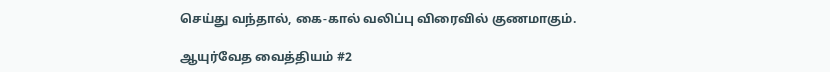செய்து வந்தால், கை-கால் வலிப்பு விரைவில் குணமாகும்.

ஆயுர்வேத வைத்தியம் #2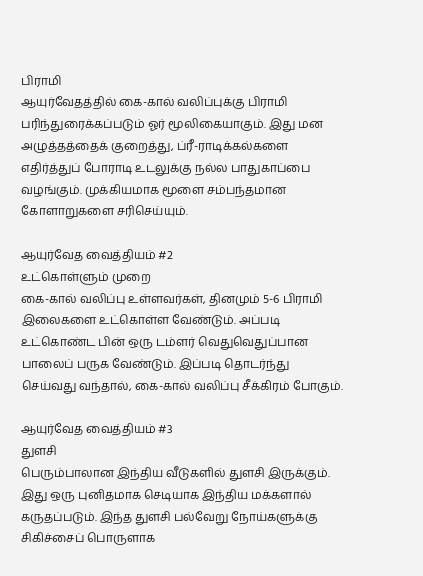பிராமி
ஆயுர்வேதத்தில் கை-கால் வலிப்புக்கு பிராமி பரிந்துரைக்கப்படும் ஓர் மூலிகையாகும். இது மன அழுத்தத்தைக் குறைத்து, ப்ரீ-ராடிக்கல்களை எதிர்த்துப் போராடி உடலுக்கு நல்ல பாதுகாப்பை வழங்கும். முக்கியமாக மூளை சம்பந்தமான கோளாறுகளை சரிசெய்யும்.

ஆயுர்வேத வைத்தியம் #2
உட்கொள்ளும் முறை
கை-கால் வலிப்பு உள்ளவர்கள், தினமும் 5-6 பிராமி இலைகளை உட்கொள்ள வேண்டும். அப்படி உட்கொண்ட பின் ஒரு டம்ளர் வெதுவெதுப்பான பாலைப் பருக வேண்டும். இப்படி தொடர்ந்து செய்வது வந்தால், கை-கால் வலிப்பு சீக்கிரம் போகும்.

ஆயுர்வேத வைத்தியம் #3
துளசி
பெரும்பாலான இந்திய வீடுகளில் துளசி இருக்கும். இது ஒரு புனிதமாக செடியாக இந்திய மக்களால் கருதப்படும். இந்த துளசி பல்வேறு நோய்களுக்கு சிகிச்சைப் பொருளாக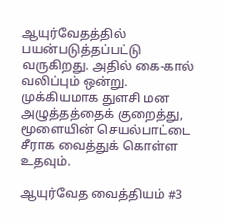ஆயுர்வேதத்தில் பயன்படுத்தப்பட்டு வருகிறது. அதில் கை-கால் வலிப்பும் ஒன்று. முக்கியமாக துளசி மன அழுத்தத்தைக் குறைத்து, மூளையின் செயல்பாட்டை சீராக வைத்துக் கொள்ள உதவும்.

ஆயுர்வேத வைத்தியம் #3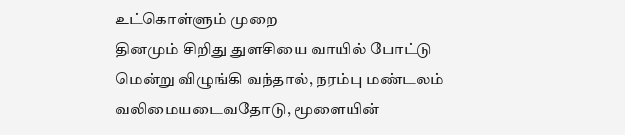உட்கொள்ளும் முறை
தினமும் சிறிது துளசியை வாயில் போட்டு மென்று விழுங்கி வந்தால், நரம்பு மண்டலம் வலிமையடைவதோடு, மூளையின்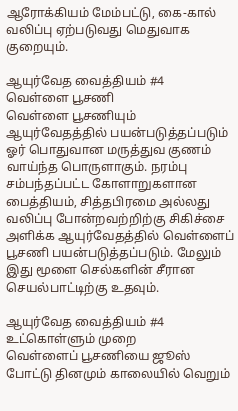ஆரோக்கியம் மேம்பட்டு, கை-கால் வலிப்பு ஏற்படுவது மெதுவாக குறையும்.

ஆயுர்வேத வைத்தியம் #4
வெள்ளை பூசணி
வெள்ளை பூசணியும் ஆயுர்வேதத்தில் பயன்படுத்தப்படும் ஓர் பொதுவான மருத்துவ குணம் வாய்ந்த பொருளாகும். நரம்பு சம்பந்தப்பட்ட கோளாறுகளான பைத்தியம், சித்தபிரமை அல்லது வலிப்பு போன்றவற்றிற்கு சிகிச்சை அளிக்க ஆயுர்வேதத்தில் வெள்ளைப் பூசணி பயன்படுத்தப்படும். மேலும் இது மூளை செல்களின் சீரான செயல்பாட்டிற்கு உதவும்.

ஆயுர்வேத வைத்தியம் #4
உட்கொள்ளும் முறை
வெள்ளைப் பூசணியை ஜூஸ் போட்டு தினமும் காலையில் வெறும்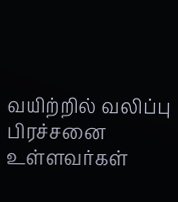வயிற்றில் வலிப்பு பிரச்சனை உள்ளவர்கள்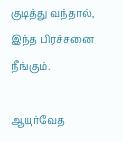குடித்து வந்தால், இந்த பிரச்சனை நீங்கும்.

ஆயுர்வேத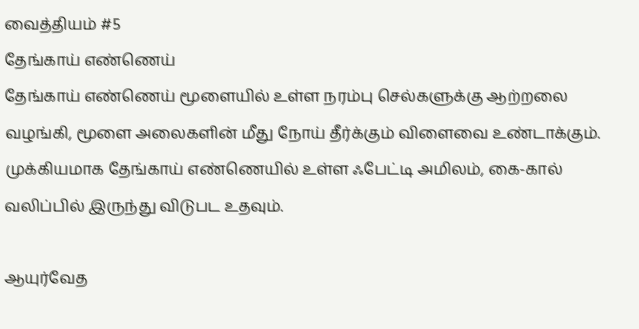வைத்தியம் #5
தேங்காய் எண்ணெய்
தேங்காய் எண்ணெய் மூளையில் உள்ள நரம்பு செல்களுக்கு ஆற்றலை வழங்கி, மூளை அலைகளின் மீது நோய் தீர்க்கும் விளைவை உண்டாக்கும். முக்கியமாக தேங்காய் எண்ணெயில் உள்ள ஃபேட்டி அமிலம், கை-கால் வலிப்பில் இருந்து விடுபட உதவும்.

ஆயுர்வேத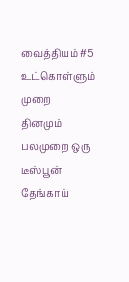வைத்தியம் #5
உட்கொள்ளும் முறை
தினமும் பலமுறை ஒரு டீஸ்பூன் தேங்காய்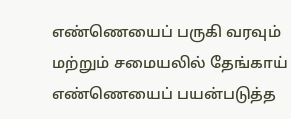எண்ணெயைப் பருகி வரவும் மற்றும் சமையலில் தேங்காய் எண்ணெயைப் பயன்படுத்த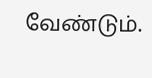வேண்டும்.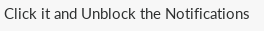Click it and Unblock the Notifications